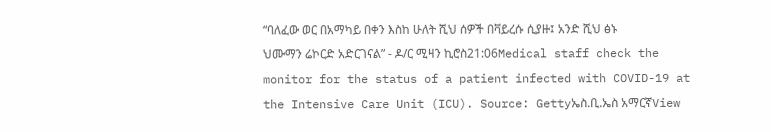“ባለፈው ወር በአማካይ በቀን እስከ ሁለት ሺህ ሰዎች በቫይረሱ ሲያዙ፤ አንድ ሺህ ፅኑ ህሙማን ሬኮርድ አድርገናል” - ዶ/ር ሚዛን ኪሮስ21:06Medical staff check the monitor for the status of a patient infected with COVID-19 at the Intensive Care Unit (ICU). Source: Gettyኤስ.ቢ.ኤስ አማርኛView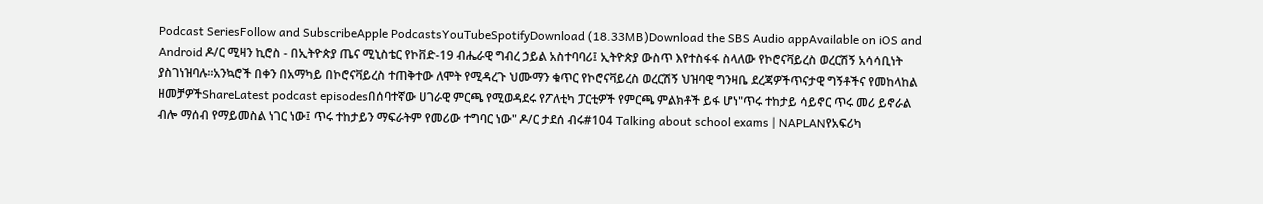Podcast SeriesFollow and SubscribeApple PodcastsYouTubeSpotifyDownload (18.33MB)Download the SBS Audio appAvailable on iOS and Android ዶ/ር ሚዛን ኪሮስ - በኢትዮጵያ ጤና ሚኒስቴር የኮቨድ-19 ብሔራዊ ግብረ ኃይል አስተባባሪ፤ ኢትዮጵያ ውስጥ እየተስፋፋ ስላለው የኮሮናቫይረስ ወረርሽኝ አሳሳቢነት ያስገነዝባሉ።አንኳሮች በቀን በአማካይ በኮሮናቫይረስ ተጠቅተው ለሞት የሚዳረጉ ህሙማን ቁጥር የኮሮናቫይረስ ወረርሽኝ ህዝባዊ ግንዛቤ ደረጃዎችጥናታዊ ግኝቶችና የመከላከል ዘመቻዎችShareLatest podcast episodesበሰባተኛው ሀገራዊ ምርጫ የሚወዳደሩ የፖለቲካ ፓርቲዎች የምርጫ ምልክቶች ይፋ ሆነ"ጥሩ ተከታይ ሳይኖር ጥሩ መሪ ይኖራል ብሎ ማሰብ የማይመስል ነገር ነው፤ ጥሩ ተከታይን ማፍራትም የመሪው ተግባር ነው" ዶ/ር ታደሰ ብሩ#104 Talking about school exams | NAPLANየአፍሪካ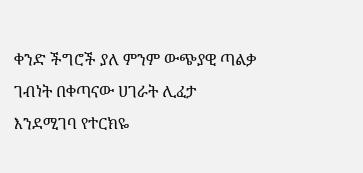ቀንድ ችግሮች ያለ ምንም ውጭያዊ ጣልቃ ገብነት በቀጣናው ሀገራት ሊፈታ እንደሚገባ የተርክዬ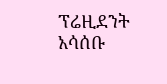ፕሬዚደንት አሳሰቡ